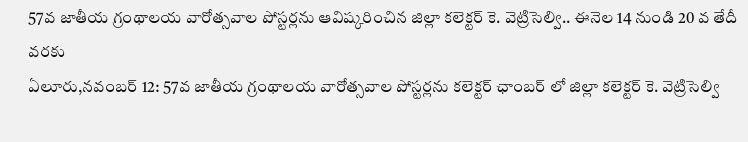57వ జాతీయ గ్రంథాలయ వారోత్సవాల పోస్టర్లను ఆవిష్కరించిన జిల్లా కలెక్టర్ కె. వెట్రిసెల్వి.. ఈనెల 14 నుండి 20 వ తేదీ వరకు
ఏలూరు,నవంబర్ 12: 57వ జాతీయ గ్రంథాలయ వారోత్సవాల పోస్టర్లను కలెక్టర్ ఛాంబర్ లో జిల్లా కలెక్టర్ కె. వెట్రిసెల్వి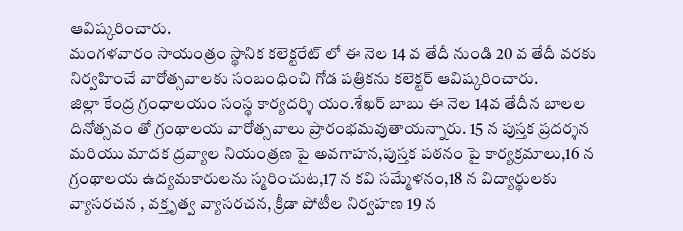ఆవిష్కరించారు.
మంగళవారం సాయంత్రం స్థానిక కలెక్టరేట్ లో ఈ నెల 14 వ తేదీ నుండి 20 వ తేదీ వరకు నిర్వహించే వారోత్సవాలకు సంబంధించి గోడ పత్రికను కలెక్టర్ ఆవిష్కరించారు.
జిల్లా కేంద్ర గ్రంధాలయం సంస్థ కార్యదర్శి యం.శేఖర్ బాబు ఈ నెల 14వ తేదీన బాలల దినోత్సవం తో గ్రంథాలయ వారోత్సవాలు ప్రారంభమవుతాయన్నారు. 15 న పుస్తక ప్రదర్శన మరియు మాదక ద్రవ్యాల నియంత్రణ పై అవగాహన,పుస్తక పఠనం పై కార్యక్రమాలు,16 న గ్రంథాలయ ఉద్యమకారులను స్మరించుట,17 న కవి సమ్మేళనం,18 న విద్యార్థులకు వ్యాసరచన , వక్తృత్వ వ్యాసరచన, క్రీడా పోటీల నిర్వహణ 19 న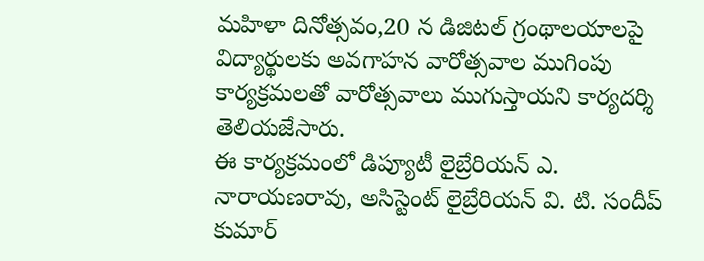మహిళా దినోత్సవం,20 న డిజిటల్ గ్రంథాలయాలపై విద్యార్థులకు అవగాహన వారోత్సవాల ముగింపు కార్యక్రమలతో వారోత్సవాలు ముగుస్తాయని కార్యదర్శి తెలియజేసారు.
ఈ కార్యక్రమంలో డిప్యూటీ లైబ్రేరియన్ ఎ. నారాయణరావు, అసిస్టెంట్ లైబ్రేరియన్ వి. టి. సందీప్ కుమార్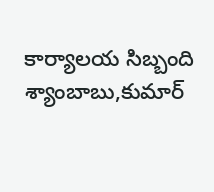కార్యాలయ సిబ్బంది శ్యాంబాబు,కుమార్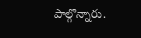పాల్గొన్నారు.